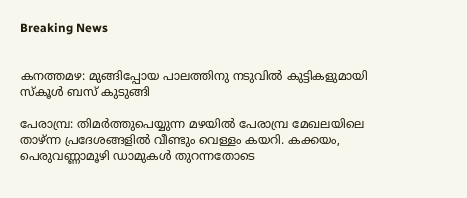Breaking News


കനത്തമഴ: മുങ്ങിപ്പോയ പാലത്തിനു നടുവിൽ കുട്ടികളുമായി സ്കൂൾ ബസ് കുടുങ്ങി

പേരാമ്പ്ര: തിമർത്തുപെയ്യുന്ന മഴയിൽ പേരാമ്പ്ര മേഖലയിലെ താഴ്ന്ന പ്രദേശങ്ങളിൽ വീണ്ടും വെള്ളം കയറി. കക്കയം, പെരുവണ്ണാമൂഴി ഡാമുകൾ തുറന്നതോടെ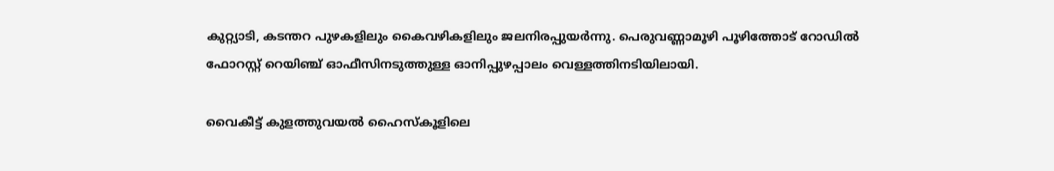കുറ്റ്യാടി, കടന്തറ പുഴകളിലും കൈവഴികളിലും ജലനിരപ്പുയർന്നു. പെരുവണ്ണാമൂഴി പൂഴിത്തോട് റോഡിൽ ഫോറസ്റ്റ് റെയിഞ്ച്‌ ഓഫീസിനടുത്തുള്ള ഓനിപ്പുഴപ്പാലം വെള്ളത്തിനടിയിലായി.

വൈകീട്ട് കുളത്തുവയൽ ഹൈസ്കൂളിലെ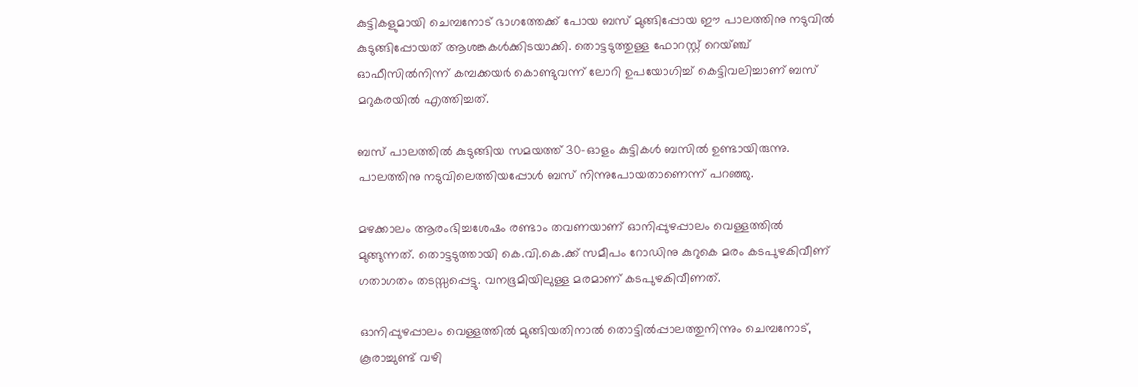കുട്ടികളുമായി ചെമ്പനോട് ഭാഗത്തേക്ക് പോയ ബസ് മുങ്ങിപ്പോയ ഈ പാലത്തിനു നടുവിൽ കുടുങ്ങിപ്പോയത് ആശങ്കകൾക്കിടയാക്കി. തൊട്ടടുത്തുള്ള ഫോറസ്റ്റ്‌ റെയ്ഞ്ച്‌ ഓഫീസിൽനിന്ന്‌ കമ്പക്കയർ കൊണ്ടുവന്ന്‌ ലോറി ഉപയോഗിച്ച്‌ കെട്ടിവലിച്ചാണ്‌ ബസ് മറുകരയിൽ എത്തിച്ചത്.

ബസ് പാലത്തിൽ കുടുങ്ങിയ സമയത്ത് 30-ഓളം കുട്ടികൾ ബസിൽ ഉണ്ടായിരുന്നു. പാലത്തിനു നടുവിലെത്തിയപ്പോൾ ബസ് നിന്നുപോയതാണെന്ന്‌ പറഞ്ഞു.

മഴക്കാലം ആരംഭിച്ചശേഷം രണ്ടാം തവണയാണ്‌ ഓനിപ്പുഴപ്പാലം വെള്ളത്തിൽ മുങ്ങുന്നത്. തൊട്ടടുത്തായി കെ.വി.കെ.ക്ക് സമീപം റോഡിനു കുറുകെ മരം കടപുഴകിവീണ്‌ ഗതാഗതം തടസ്സപ്പെട്ടു. വനഭൂമിയിലുള്ള മരമാണ്‌ കടപുഴകിവീണത്.

ഓനിപ്പുഴപ്പാലം വെള്ളത്തിൽ മുങ്ങിയതിനാൽ തൊട്ടിൽപ്പാലത്തുനിന്നും ചെമ്പനോട്, കൂരാച്ചുണ്ട് വഴി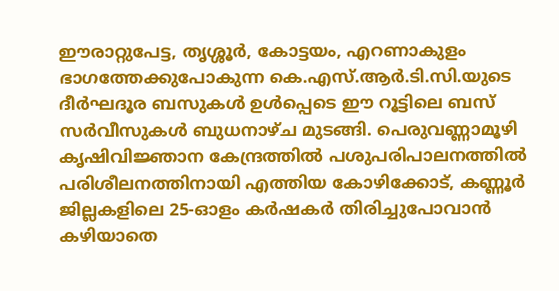ഈരാറ്റുപേട്ട, തൃശ്ശൂർ, കോട്ടയം, എറണാകുളം ഭാഗത്തേക്കുപോകുന്ന കെ.എസ്.ആർ.ടി.സി.യുടെ ദീർഘദൂര ബസുകൾ ഉൾപ്പെടെ ഈ റൂട്ടിലെ ബസ് സർവീസുകൾ ബുധനാഴ്ച മുടങ്ങി. പെരുവണ്ണാമൂഴി കൃഷിവിജ്ഞാന കേന്ദ്രത്തിൽ പശുപരിപാലനത്തിൽ പരിശീലനത്തിനായി എത്തിയ കോഴിക്കോട്, കണ്ണൂർ ജില്ലകളിലെ 25-ഓളം കർഷകർ തിരിച്ചുപോവാൻ കഴിയാതെ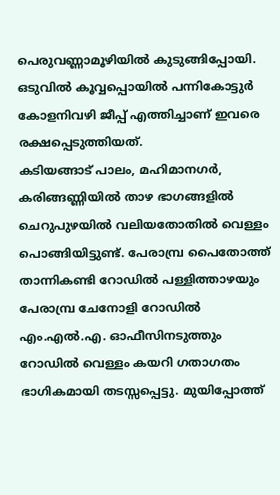പെരുവണ്ണാമൂഴിയിൽ കുടുങ്ങിപ്പോയി. ഒടുവിൽ കൂവ്വപ്പൊയിൽ പന്നികോട്ടുർ കോളനിവഴി ജീപ്പ് എത്തിച്ചാണ്‌ ഇവരെ രക്ഷപ്പെടുത്തിയത്.
കടിയങ്ങാട് പാലം, മഹിമാനഗർ, കരിങ്ങണ്ണിയിൽ താഴ ഭാഗങ്ങളിൽ ചെറുപുഴയിൽ വലിയതോതിൽ വെള്ളം പൊങ്ങിയിട്ടുണ്ട്. പേരാമ്പ്ര പൈതോത്ത് താന്നികണ്ടി റോഡിൽ പള്ളിത്താഴയും പേരാമ്പ്ര ചേനോളി റോഡിൽ എം.എൽ.എ. ഓഫീസിനടുത്തും റോഡിൽ വെള്ളം കയറി ഗതാഗതം ഭാഗികമായി തടസ്സപ്പെട്ടു. മുയിപ്പോത്ത്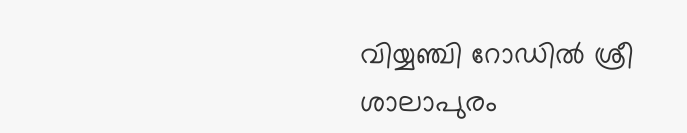വിയ്യഞ്ചി റോഡിൽ ശ്രീ ശാലാപുരം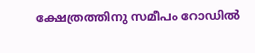ക്ഷേത്രത്തിനു സമീപം റോഡിൽ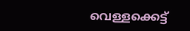വെള്ളക്കെട്ട്‌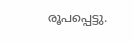രൂപപ്പെട്ടു.